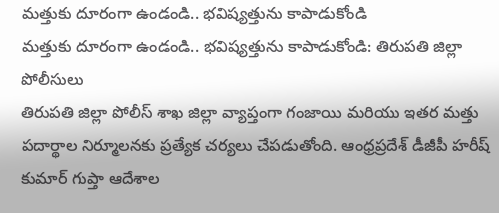మత్తుకు దూరంగా ఉండండి.. భవిష్యత్తును కాపాడుకోండి
మత్తుకు దూరంగా ఉండండి.. భవిష్యత్తును కాపాడుకోండి: తిరుపతి జిల్లా పోలీసులు
తిరుపతి జిల్లా పోలీస్ శాఖ జిల్లా వ్యాప్తంగా గంజాయి మరియు ఇతర మత్తు పదార్థాల నిర్మూలనకు ప్రత్యేక చర్యలు చేపడుతోంది. ఆంధ్రప్రదేశ్ డీజీపీ హరీష్ కుమార్ గుప్తా ఆదేశాల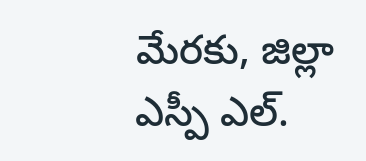మేరకు, జిల్లా ఎస్పీ ఎల్.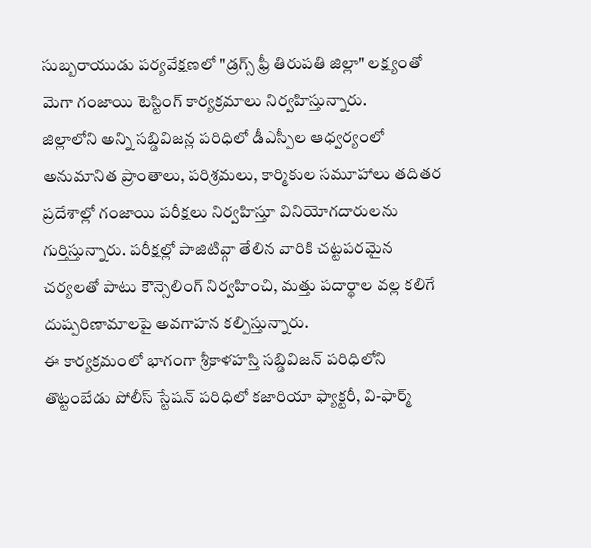సుబ్బరాయుడు పర్యవేక్షణలో "డ్రగ్స్ ఫ్రీ తిరుపతి జిల్లా" లక్ష్యంతో మెగా గంజాయి టెస్టింగ్ కార్యక్రమాలు నిర్వహిస్తున్నారు.
జిల్లాలోని అన్ని సబ్డివిజన్ల పరిధిలో డీఎస్పీల ఆధ్వర్యంలో అనుమానిత ప్రాంతాలు, పరిశ్రమలు, కార్మికుల సమూహాలు తదితర ప్రదేశాల్లో గంజాయి పరీక్షలు నిర్వహిస్తూ వినియోగదారులను గుర్తిస్తున్నారు. పరీక్షల్లో పాజిటివ్గా తేలిన వారికి చట్టపరమైన చర్యలతో పాటు కౌన్సెలింగ్ నిర్వహించి, మత్తు పదార్థాల వల్ల కలిగే దుష్పరిణామాలపై అవగాహన కల్పిస్తున్నారు.
ఈ కార్యక్రమంలో భాగంగా శ్రీకాళహస్తి సబ్డివిజన్ పరిధిలోని తొట్టంబేడు పోలీస్ స్టేషన్ పరిధిలో కజారియా ఫ్యాక్టరీ, వి-ఫార్మ్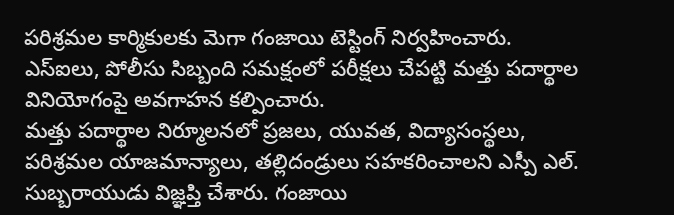పరిశ్రమల కార్మికులకు మెగా గంజాయి టెస్టింగ్ నిర్వహించారు. ఎస్ఐలు, పోలీసు సిబ్బంది సమక్షంలో పరీక్షలు చేపట్టి మత్తు పదార్థాల వినియోగంపై అవగాహన కల్పించారు.
మత్తు పదార్థాల నిర్మూలనలో ప్రజలు, యువత, విద్యాసంస్థలు, పరిశ్రమల యాజమాన్యాలు, తల్లిదండ్రులు సహకరించాలని ఎస్పీ ఎల్. సుబ్బరాయుడు విజ్ఞప్తి చేశారు. గంజాయి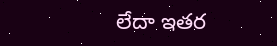లేదా ఇతర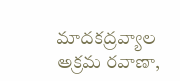మాదకద్రవ్యాల అక్రమ రవాణా,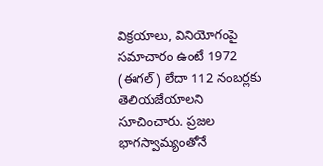విక్రయాలు, వినియోగంపై సమాచారం ఉంటే 1972 (ఈగల్) లేదా 112 నంబర్లకు తెలియజేయాలని సూచించారు. ప్రజల భాగస్వామ్యంతోనే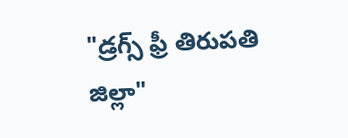"డ్రగ్స్ ఫ్రీ తిరుపతి జిల్లా"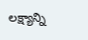లక్ష్యాన్ని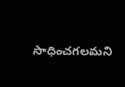సాధించగలమని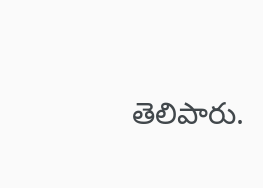తెలిపారు.